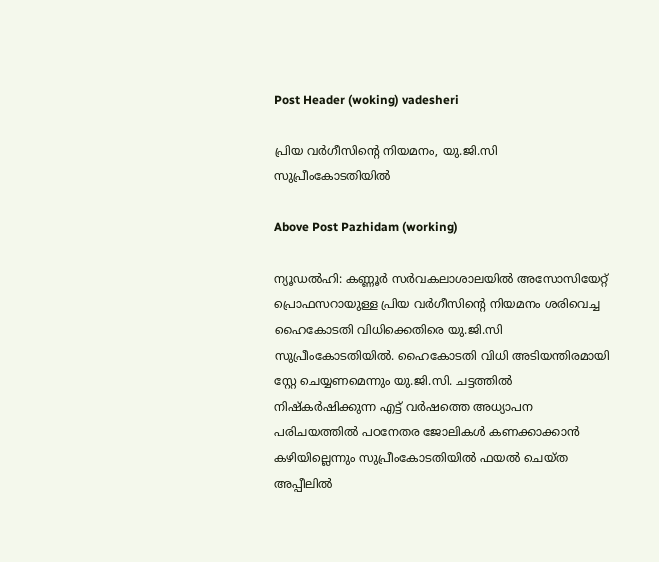Post Header (woking) vadesheri

പ്രിയ വർഗീസിന്‍റെ നിയമനം, യു.ജി.സി സുപ്രീംകോടതിയിൽ

Above Post Pazhidam (working)

ന്യൂഡൽഹി: കണ്ണൂർ സർവകലാശാലയിൽ അസോസിയേറ്റ് പ്രൊഫസറായുള്ള പ്രിയ വർഗീസിന്‍റെ നിയമനം ശരിവെച്ച ഹൈകോടതി വിധിക്കെതിരെ യു.ജി.സി സുപ്രീംകോടതിയിൽ. ഹൈകോടതി വിധി അടിയന്തിരമായി സ്റ്റേ ചെയ്യണമെന്നും യു.ജി.സി. ചട്ടത്തിൽ നിഷ്കർഷിക്കുന്ന എട്ട് വർഷത്തെ അധ്യാപന പരിചയത്തിൽ പഠനേതര ജോലികൾ കണക്കാക്കാൻ കഴിയില്ലെന്നും സുപ്രീംകോടതിയിൽ ഫയൽ ചെയ്ത അപ്പീലിൽ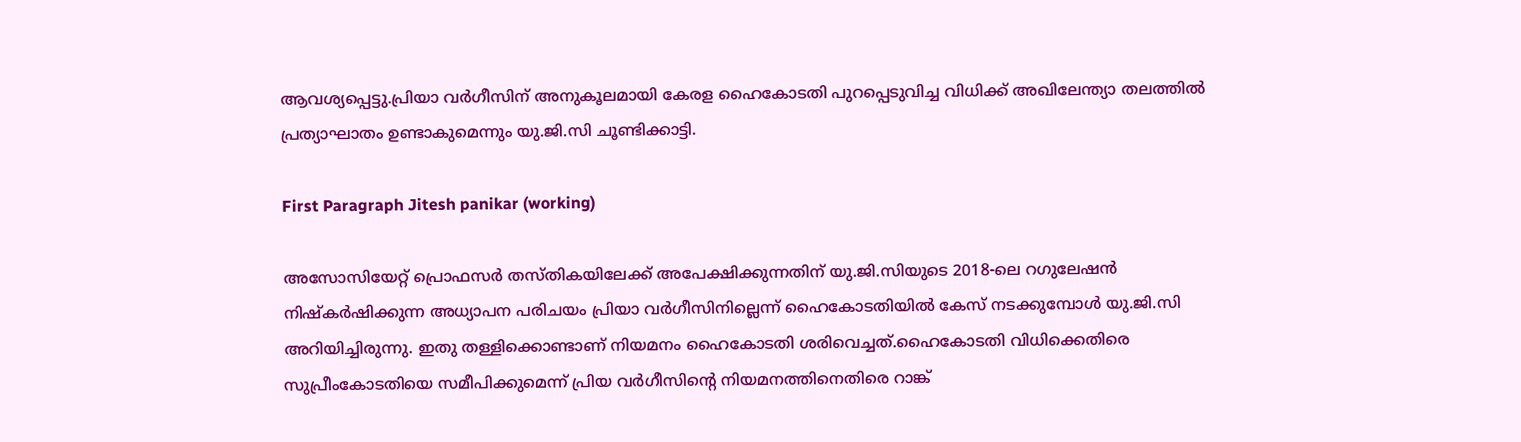ആവശ്യപ്പെട്ടു.പ്രിയാ വർഗീസിന് അനുകൂലമായി കേരള ഹൈകോടതി പുറപ്പെടുവിച്ച വിധിക്ക് അഖിലേന്ത്യാ തലത്തിൽ പ്രത്യാഘാതം ഉണ്ടാകുമെന്നും യു.ജി.സി ചൂണ്ടിക്കാട്ടി.

First Paragraph Jitesh panikar (working)

അസോസിയേറ്റ് പ്രൊഫസര്‍ തസ്തികയിലേക്ക് അപേക്ഷിക്കുന്നതിന് യു.ജി.സിയുടെ 2018-ലെ റഗുലേഷന്‍ നിഷ്‌കര്‍ഷിക്കുന്ന അധ്യാപന പരിചയം പ്രിയാ വർഗീസിനില്ലെന്ന് ഹൈകോടതിയിൽ കേസ് നടക്കുമ്പോൾ യു.ജി.സി അറിയിച്ചിരുന്നു. ഇതു തള്ളിക്കൊണ്ടാണ് നിയമനം ഹൈകോടതി ശരിവെച്ചത്.ഹൈകോടതി വിധിക്കെതിരെ സുപ്രീംകോടതിയെ സമീപിക്കുമെന്ന് പ്രിയ വർഗീസിന്‍റെ നിയമനത്തിനെതിരെ റാങ്ക്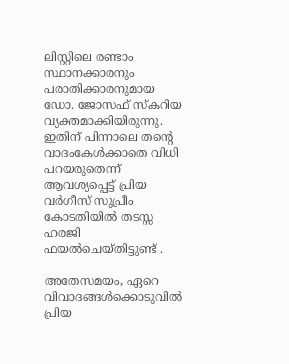ലിസ്റ്റിലെ രണ്ടാം സ്ഥാനക്കാരനും പരാതിക്കാരനുമായ ഡോ. ജോസഫ് സ്കറിയ വ്യക്തമാക്കിയിരുന്നു. ഇതിന് പിന്നാലെ തന്‍റെ വാദംകേൾക്കാതെ വിധി പറയരുതെന്ന് ആവശ്യപ്പെട്ട് പ്രിയ വര്‍ഗീസ് സുപ്രീം കോടതിയില്‍ തടസ്സ ഹരജി ഫയല്‍ചെയ്തിട്ടുണ്ട് .

അതേസമയം, ഏറെ വിവാദങ്ങള്‍ക്കൊടുവിൽ പ്രിയ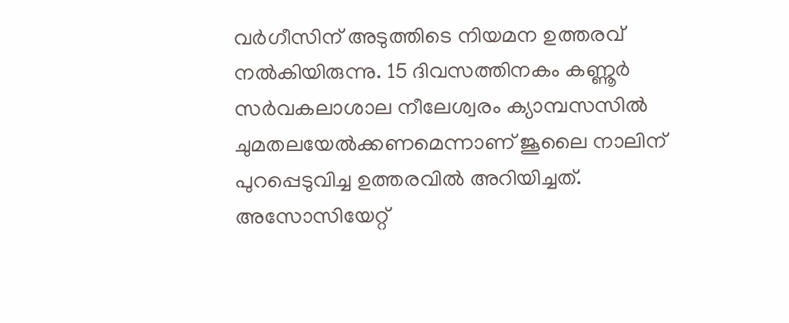വര്‍ഗീസിന് അടുത്തിടെ നിയമന ഉത്തരവ് നൽകിയിരുന്നു. 15 ദിവസത്തിനകം കണ്ണൂർ സർവകലാശാല നീലേശ്വരം ക്യാമ്പസസിൽ ചുമതലയേൽക്കണമെന്നാണ് ജൂലൈ നാലിന് പുറപ്പെടുവിച്ച ഉത്തരവിൽ അറിയിച്ചത്. അസോസിയേറ്റ്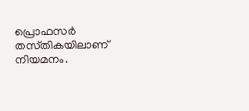പ്രൊഫസർ തസ്‌തികയിലാണ് നിയമനം.